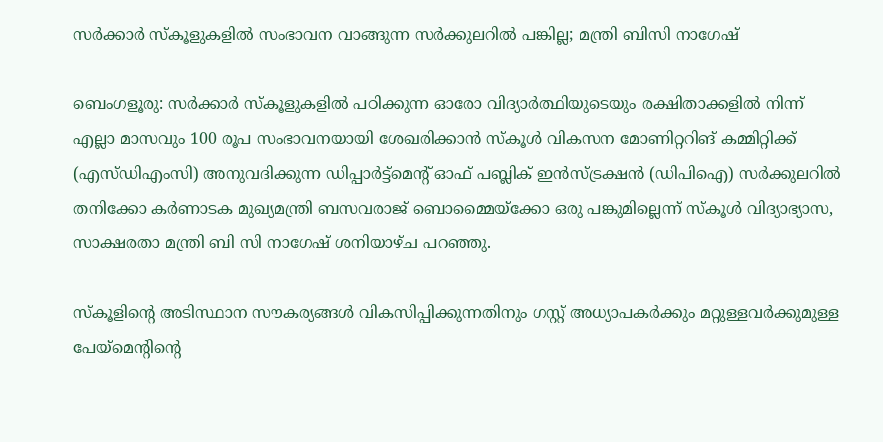സർക്കാർ സ്‌കൂളുകളിൽ സംഭാവന വാങ്ങുന്ന സർക്കുലറിൽ പങ്കില്ല; മന്ത്രി ബിസി നാഗേഷ്

ബെംഗളൂരു: സർക്കാർ സ്‌കൂളുകളിൽ പഠിക്കുന്ന ഓരോ വിദ്യാർത്ഥിയുടെയും രക്ഷിതാക്കളിൽ നിന്ന് എല്ലാ മാസവും 100 രൂപ സംഭാവനയായി ശേഖരിക്കാൻ സ്‌കൂൾ വികസന മോണിറ്ററിങ് കമ്മിറ്റിക്ക് (എസ്‌ഡിഎംസി) അനുവദിക്കുന്ന ഡിപ്പാർട്ട്‌മെന്റ് ഓഫ് പബ്ലിക് ഇൻസ്ട്രക്ഷൻ (ഡിപിഐ) സർക്കുലറിൽ തനിക്കോ കർണാടക മുഖ്യമന്ത്രി ബസവരാജ് ബൊമ്മൈയ്‌ക്കോ ഒരു പങ്കുമില്ലെന്ന് സ്‌കൂൾ വിദ്യാഭ്യാസ, സാക്ഷരതാ മന്ത്രി ബി സി നാഗേഷ് ശനിയാഴ്ച പറഞ്ഞു.

സ്‌കൂളിന്റെ അടിസ്ഥാന സൗകര്യങ്ങൾ വികസിപ്പിക്കുന്നതിനും ഗസ്റ്റ് അധ്യാപകർക്കും മറ്റുള്ളവർക്കുമുള്ള പേയ്‌മെന്റിന്റെ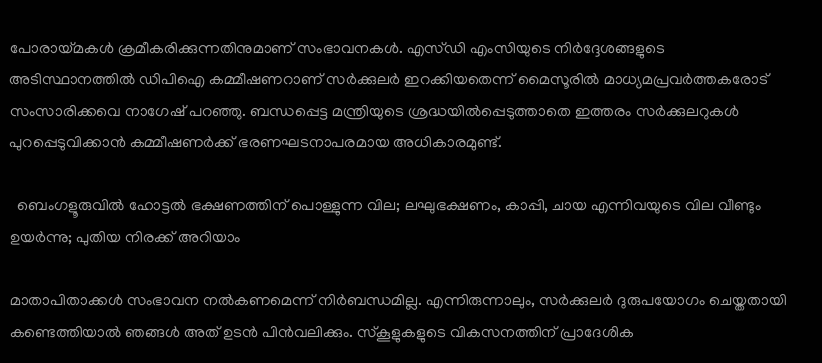പോരായ്മകൾ ക്രമീകരിക്കുന്നതിനുമാണ് സംഭാവനകൾ. എസ്ഡി എംസിയുടെ നിർദ്ദേശങ്ങളുടെ അടിസ്ഥാനത്തിൽ ഡിപിഐ കമ്മീഷണറാണ് സർക്കുലർ ഇറക്കിയതെന്ന് മൈസൂരിൽ മാധ്യമപ്രവർത്തകരോട് സംസാരിക്കവെ നാഗേഷ് പറഞ്ഞു. ബന്ധപ്പെട്ട മന്ത്രിയുടെ ശ്രദ്ധയിൽപ്പെടുത്താതെ ഇത്തരം സർക്കുലറുകൾ പുറപ്പെടുവിക്കാൻ കമ്മീഷണർക്ക് ഭരണഘടനാപരമായ അധികാരമുണ്ട്.

  ബെംഗളൂരുവിൽ ഹോട്ടൽ ഭക്ഷണത്തിന് പൊള്ളുന്ന വില; ലഘുഭക്ഷണം, കാപ്പി, ചായ എന്നിവയുടെ വില വീണ്ടും ഉയർന്നു; പുതിയ നിരക്ക് അറിയാം

മാതാപിതാക്കൾ സംഭാവന നൽകണമെന്ന് നിർബന്ധമില്ല. എന്നിരുന്നാലും, സർക്കുലർ ദുരുപയോഗം ചെയ്തതായി കണ്ടെത്തിയാൽ ഞങ്ങൾ അത് ഉടൻ പിൻവലിക്കും. സ്കൂളുകളുടെ വികസനത്തിന് പ്രാദേശിക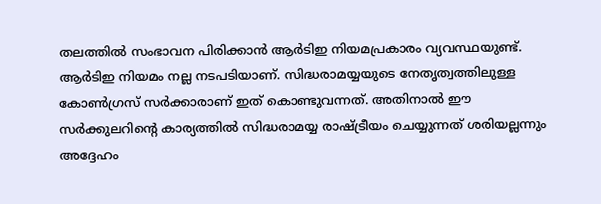തലത്തിൽ സംഭാവന പിരിക്കാൻ ആർടിഇ നിയമപ്രകാരം വ്യവസ്ഥയുണ്ട്. ആർടിഇ നിയമം നല്ല നടപടിയാണ്. സിദ്ധരാമയ്യയുടെ നേതൃത്വത്തിലുള്ള കോൺഗ്രസ് സർക്കാരാണ് ഇത് കൊണ്ടുവന്നത്. അതിനാൽ ഈ സർക്കുലറിന്റെ കാര്യത്തിൽ സിദ്ധരാമയ്യ രാഷ്ട്രീയം ചെയ്യുന്നത് ശരിയല്ലന്നും അദ്ദേഹം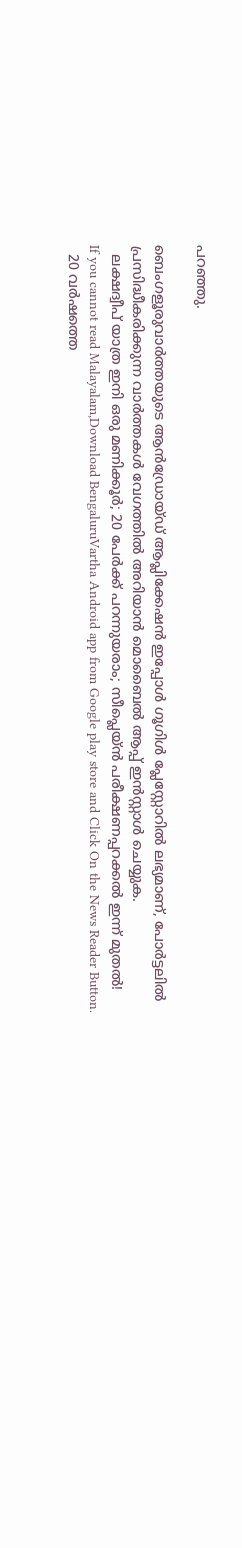പറഞ്ഞു.

ബെംഗളൂരുവാർത്തയുടെ ആൻഡ്രോയ്ഡ് ആപ്ലിക്കേഷൻ ഇപ്പോൾ ഗൂഗിൾ പ്ലേസ്റ്റോറിൽ ലഭ്യമാണ്, പോർട്ടലിൽ പ്രസിദ്ധീകരിക്കുന്ന വാർത്തകൾ വേഗത്തിൽ അറിയാൻ മൊബൈൽ ആപ്പ് ഇൻസ്റ്റാൾ ചെയ്യുക.
  ലക്ഷദ്വീപ് യാത്ര ഇനി ഒരു മണിക്കൂർ; 20 പേർക്ക് പറന്നുയരാം; സീപ്ലെയ്ൻ പരീക്ഷണപ്പറക്കൽ ഇന്ന് മുതൽ!
If you cannot read Malayalam,Download BengaluruVartha Android app from Google play store and Click On the News Reader Button.
  20 വർഷത്തെ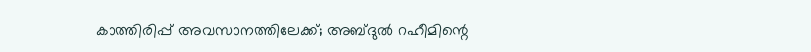കാത്തിരിപ്പ് അവസാനത്തിലേക്ക്; അബ്ദുൽ റഹീമിന്റെ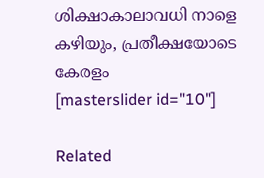ശിക്ഷാകാലാവധി നാളെ കഴിയും, പ്രതീക്ഷയോടെ കേരളം
[masterslider id="10"]

Related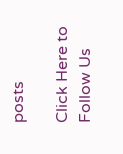posts

Click Here to Follow Us